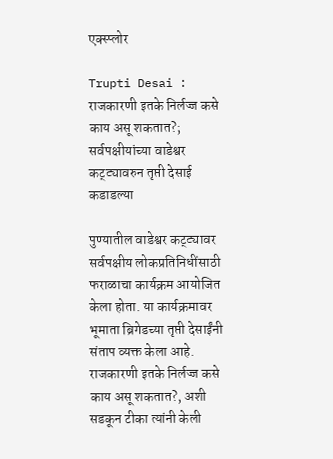एक्स्प्लोर

Trupti Desai : राजकारणी इतके निर्लज्ज कसे काय असू शकतात?; सर्वपक्षीयांच्या वाडेश्वर कट्ट्यावरुन तृप्ती देसाई कडाडल्या

पुण्यातील वाडेश्वर कट्ट्यावर सर्वपक्षीय लोकप्रतिनिधींसाठी  फराळाचा कार्यक्रम आयोजित केला होता. या कार्यक्रमावर भूमाता ब्रिगेडच्या तृप्ती देसाईंनी संताप व्यक्त केला आहे. राजकारणी इतके निर्लज्ज कसे काय असू शकतात?, अशी सडकून टीका त्यांनी केली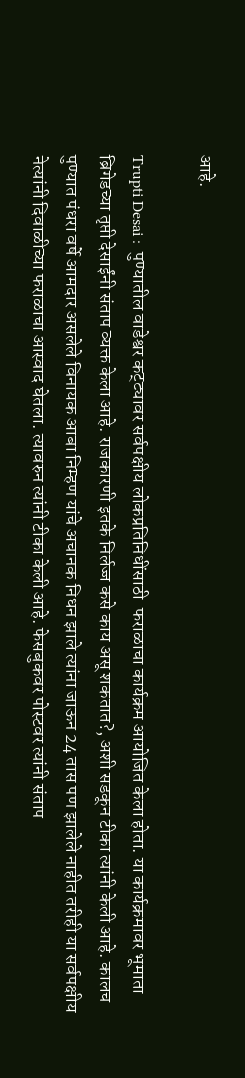आहे.

Trupti Desai :  पुण्यातील वाडेश्वर कट्ट्यावर सर्वपक्षीय लोकप्रतिनिधींसाठी  फराळाचा कार्यक्रम आयोजित केला होता. या कार्यक्रमावर भूमाता ब्रिगेडच्या तृप्ती देसाईंनी संताप व्यक्त केला आहे. राजकारणी इतके निर्लज्ज कसे काय असू शकतात?, अशी सडकून टीका त्यांनी केली आहे. कालच  पुण्यात पंधरा वर्षे आमदार असलेले विनायक आबा निम्हण यांचे अचानक निधन झाले त्यांना जाऊन 24 तास पण झालेले नाहीत तरीही या सर्वपक्षीय नेत्यांनी दिवाळीच्या फराळाचा आस्वाद घेतला. त्यावरुन त्यांनी टीका केली आहे. फेसबुकवर पोस्टवर त्यांनी संताप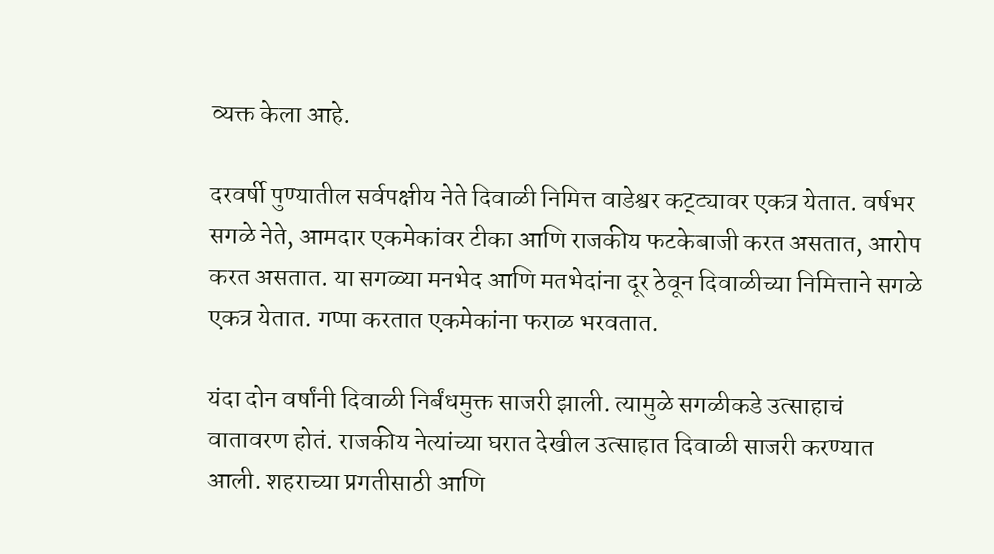व्यक्त केला आहे.

दरवर्षी पुण्यातील सर्वपक्षीय नेते दिवाळी निमित्त वाडेश्वर कट्ट्यावर एकत्र येतात. वर्षभर सगळे नेते, आमदार एकमेकांवर टीका आणि राजकीय फटकेबाजी करत असतात, आरोप करत असतात. या सगळ्या मनभेद आणि मतभेदांना दूर ठेवून दिवाळीच्या निमित्ताने सगळे एकत्र येतात. गप्पा करतात एकमेकांना फराळ भरवतात.

यंदा दोन वर्षांनी दिवाळी निर्बंधमुक्त साजरी झाली. त्यामुळे सगळीकडे उत्साहाचं वातावरण होतं. राजकीय नेत्यांच्या घरात देखील उत्साहात दिवाळी साजरी करण्यात आली. शहराच्या प्रगतीसाठी आणि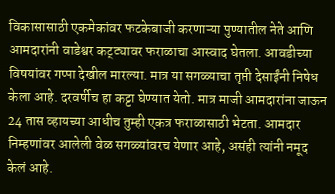विकासासाठी एकमेकांवर फटकेबाजी करणाऱ्या पुण्यातील नेते आणि आमदारांनी वाडेश्वर कट्ट्यावर फराळाचा आस्वाद घेतला. आवडीच्या विषयांवर गप्पा देखील मारल्या. मात्र या सगळ्याचा तृप्ती देसाईंनी निषेध केला आहे. दरवर्षीच हा कट्टा घेण्यात येतो. मात्र माजी आमदारांना जाऊन 24 तास व्हायच्या आधीच तुम्ही एकत्र फराळासाठी भेटता. आमदार निम्हणांवर आलेली वेळ सगळ्यांवरच येणार आहे, असंही त्यांनी नमूद केलं आहे.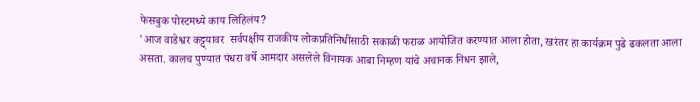फेसबुक पोस्टमध्ये काय लिहिलंय?
'आज वाडेश्वर कट्ट्यावर  सर्वपक्षीय राजकीय लोकप्रतिनिधींसाठी सकाळी फराळ आयोजित करण्यात आला होता, खरंतर हा कार्यक्रम पुढे ढकलता आला असता. कालच पुण्यात पंधरा वर्षे आमदार असलेले विनायक आबा निम्हण यांचे अचानक निधन झाले,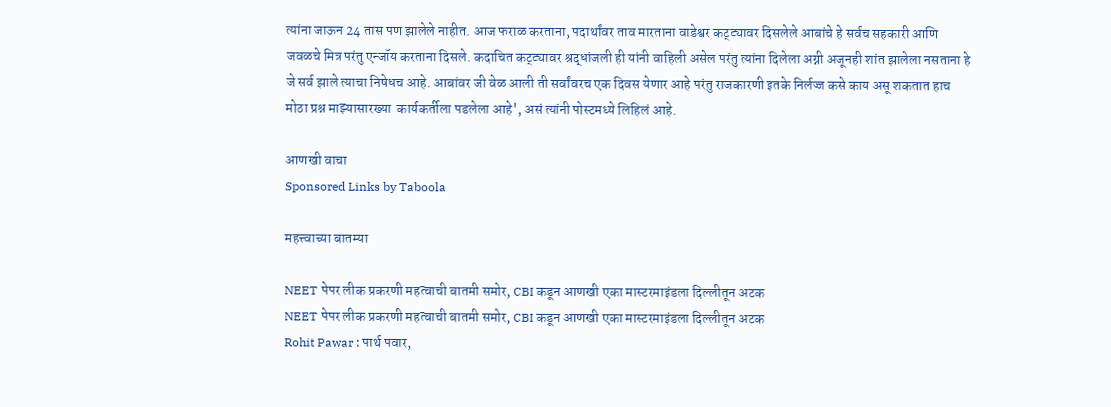त्यांना जाऊन 24 तास पण झालेले नाहीत. आज फराळ करताना, पदार्थांवर ताव मारताना वाडेश्वर कट्ट्यावर दिसलेले आबांचे हे सर्वच सहकारी आणि जवळचे मित्र परंतु एन्जॉय करताना दिसले. कदाचित कट्ट्यावर श्रद्धांजली ही यांनी वाहिली असेल परंतु त्यांना दिलेला अग्नी अजूनही शांत झालेला नसताना हे जे सर्व झाले त्याचा निषेधच आहे. आबांवर जी वेळ आली ती सर्वांवरच एक दिवस येणार आहे परंतु राजकारणी इतके निर्लज्ज कसे काय असू शकतात हाच मोठा प्रश्न माझ्यासारख्या  कार्यकर्तीला पडलेला आहे', असं त्यांनी पोस्टमध्ये लिहिलं आहे.

आणखी वाचा
Sponsored Links by Taboola

महत्त्वाच्या बातम्या

NEET पेपर लीक प्रकरणी महत्वाची बातमी समोर, CBI कडून आणखी एका मास्टरमाइंडला दिल्लीतून अटक
NEET पेपर लीक प्रकरणी महत्वाची बातमी समोर, CBI कडून आणखी एका मास्टरमाइंडला दिल्लीतून अटक
Rohit Pawar : पार्थ पवार,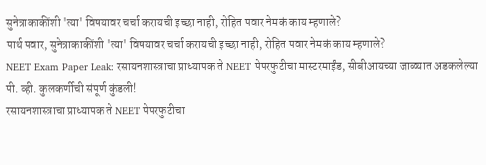सुनेत्राकाकींशी 'त्या' विषयावर चर्चा करायची इच्छा नाही, रोहित पवार नेमकं काय म्हणाले?
पार्थ पवार, सुनेत्राकाकींशी 'त्या' विषयावर चर्चा करायची इच्छा नाही, रोहित पवार नेमकं काय म्हणाले?
NEET Exam Paper Leak: रसायनशास्त्राचा प्राध्यापक ते NEET पेपरफुटीचा मास्टरमाईंड, सीबीआयच्या जाळ्यात अडकलेल्या पी. व्ही. कुलकर्णीची संपूर्ण कुंडली!
रसायनशास्त्राचा प्राध्यापक ते NEET पेपरफुटीचा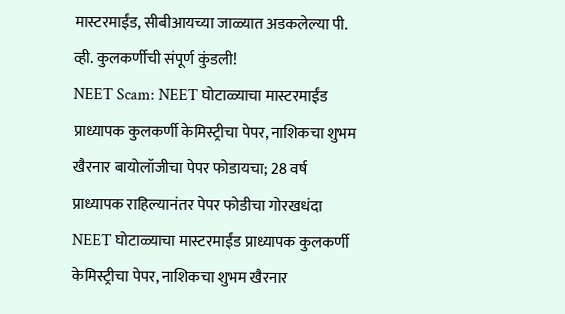मास्टरमाईंड, सीबीआयच्या जाळ्यात अडकलेल्या पी. व्ही. कुलकर्णीची संपूर्ण कुंडली!
NEET Scam: NEET घोटाळ्याचा मास्टरमाईंड प्राध्यापक कुलकर्णी केमिस्ट्रीचा पेपर, नाशिकचा शुभम खैरनार बायोलॉजीचा पेपर फोडायचा; 28 वर्ष प्राध्यापक राहिल्यानंतर पेपर फोडीचा गोरखधंदा
NEET घोटाळ्याचा मास्टरमाईंड प्राध्यापक कुलकर्णी केमिस्ट्रीचा पेपर, नाशिकचा शुभम खैरनार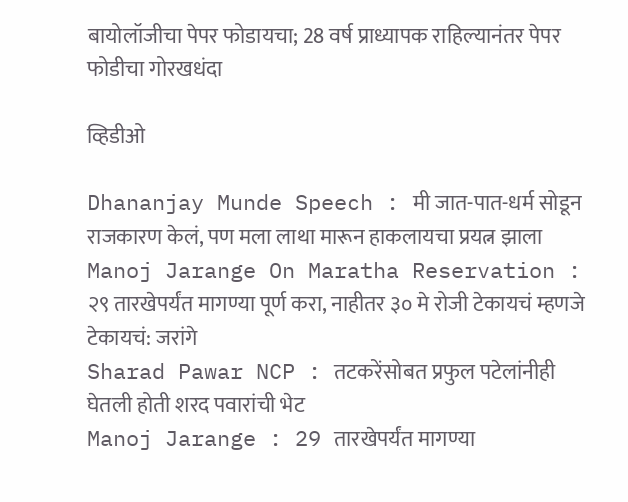बायोलॉजीचा पेपर फोडायचा; 28 वर्ष प्राध्यापक राहिल्यानंतर पेपर फोडीचा गोरखधंदा

व्हिडीओ

Dhananjay Munde Speech : मी जात-पात-धर्म सोडून राजकारण केलं, पण मला लाथा मारून हाकलायचा प्रयत्न झाला
Manoj Jarange On Maratha Reservation : २९ तारखेपर्यंत मागण्या पूर्ण करा, नाहीतर ३० मे रोजी टेकायचं म्हणजे टेकायचं: जरांगे
Sharad Pawar NCP : तटकरेंसोबत प्रफुल पटेलांनीही घेतली होती शरद पवारांची भेट
Manoj Jarange : 29 तारखेपर्यंत मागण्या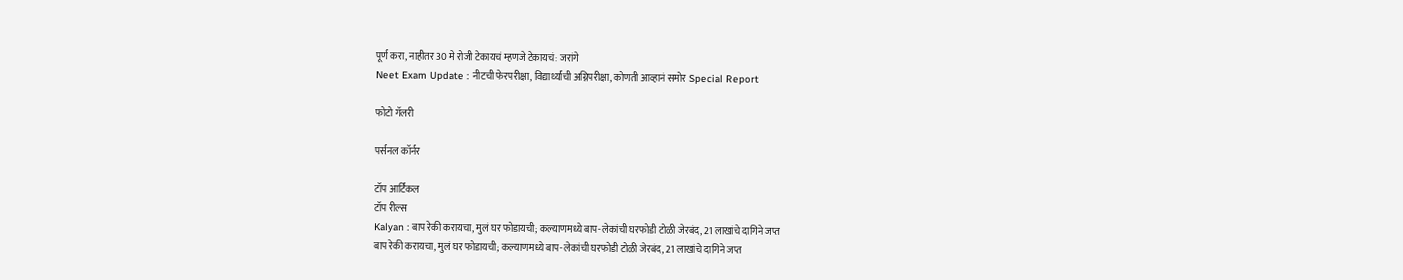पूर्ण करा, नाहीतर 30 मे रोजी टेकायचं म्हणजे टेकायचं: जरांगे
Neet Exam Update : नीटची फेरपरीक्षा, विद्यार्थ्यांची अग्निपरीक्षा, कोणती आव्हानं समोर Special Report

फोटो गॅलरी

पर्सनल कॉर्नर

टॉप आर्टिकल
टॉप रील्स
Kalyan : बाप रेकी करायचा, मुलं घर फोडायची; कल्याणमध्ये बाप-लेकांची घरफोडी टोळी जेरबंद, 21 लाखांचे दागिने जप्त
बाप रेकी करायचा, मुलं घर फोडायची; कल्याणमध्ये बाप-लेकांची घरफोडी टोळी जेरबंद, 21 लाखांचे दागिने जप्त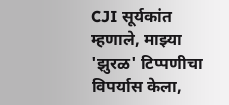CJI सूर्यकांत म्हणाले, माझ्या 'झुरळ' टिप्पणीचा विपर्यास केला,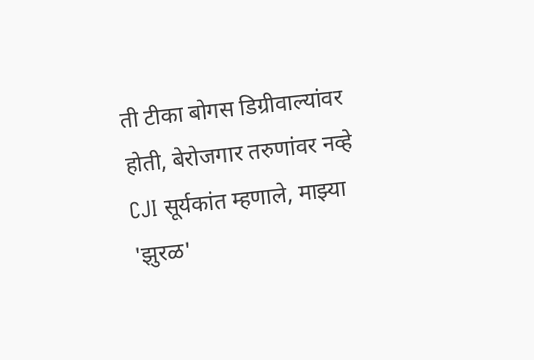ती टीका बोगस डिग्रीवाल्यांवर होती, बेरोजगार तरुणांवर नव्हे
CJI सूर्यकांत म्हणाले, माझ्या 'झुरळ'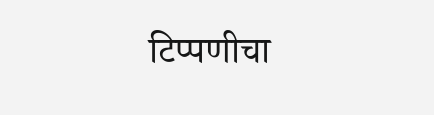टिप्पणीचा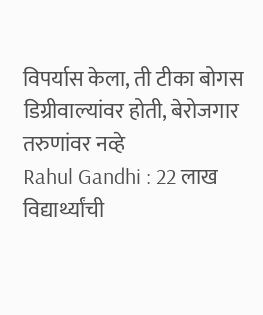विपर्यास केला, ती टीका बोगस डिग्रीवाल्यांवर होती, बेरोजगार तरुणांवर नव्हे
Rahul Gandhi : 22 लाख विद्यार्थ्यांची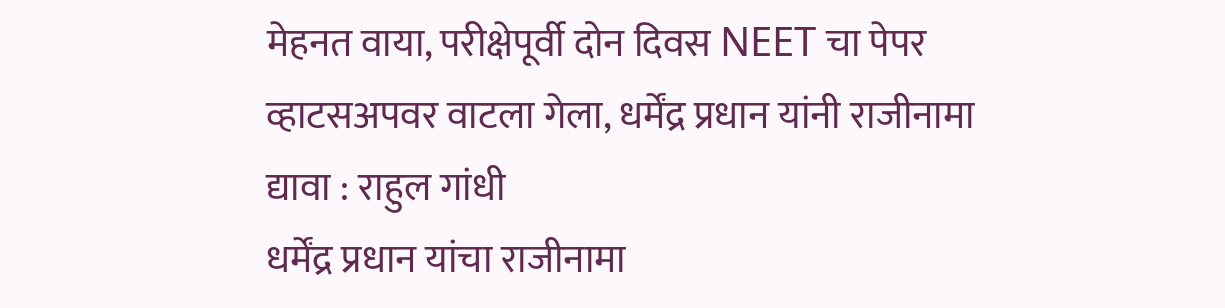मेहनत वाया, परीक्षेपूर्वी दोन दिवस NEET चा पेपर व्हाटसअपवर वाटला गेला, धर्मेंद्र प्रधान यांनी राजीनामा द्यावा : राहुल गांधी
धर्मेंद्र प्रधान यांचा राजीनामा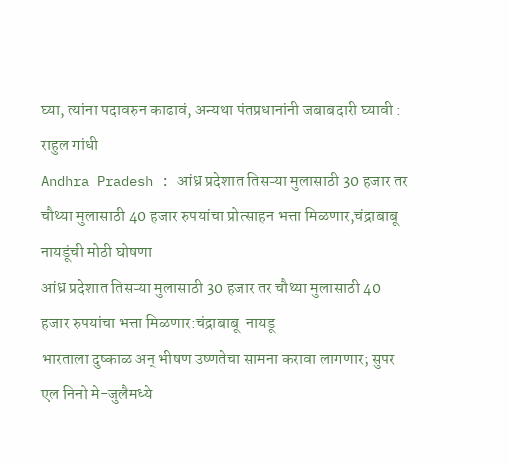घ्या, त्यांना पदावरुन काढावं, अन्यथा पंतप्रधानांनी जबाबदारी घ्यावी : राहुल गांधी
Andhra Pradesh : आंध्र प्रदेशात तिसऱ्या मुलासाठी 30 हजार तर चौथ्या मुलासाठी 40 हजार रुपयांचा प्रोत्साहन भत्ता मिळणार,चंद्राबाबू  नायडूंची मोठी घोषणा
आंध्र प्रदेशात तिसऱ्या मुलासाठी 30 हजार तर चौथ्या मुलासाठी 40 हजार रुपयांचा भत्ता मिळणार:चंद्राबाबू  नायडू
भारताला दुष्काळ अन् भीषण उष्णतेचा सामना करावा लागणार; सुपर एल निनो मे-जुलैमध्ये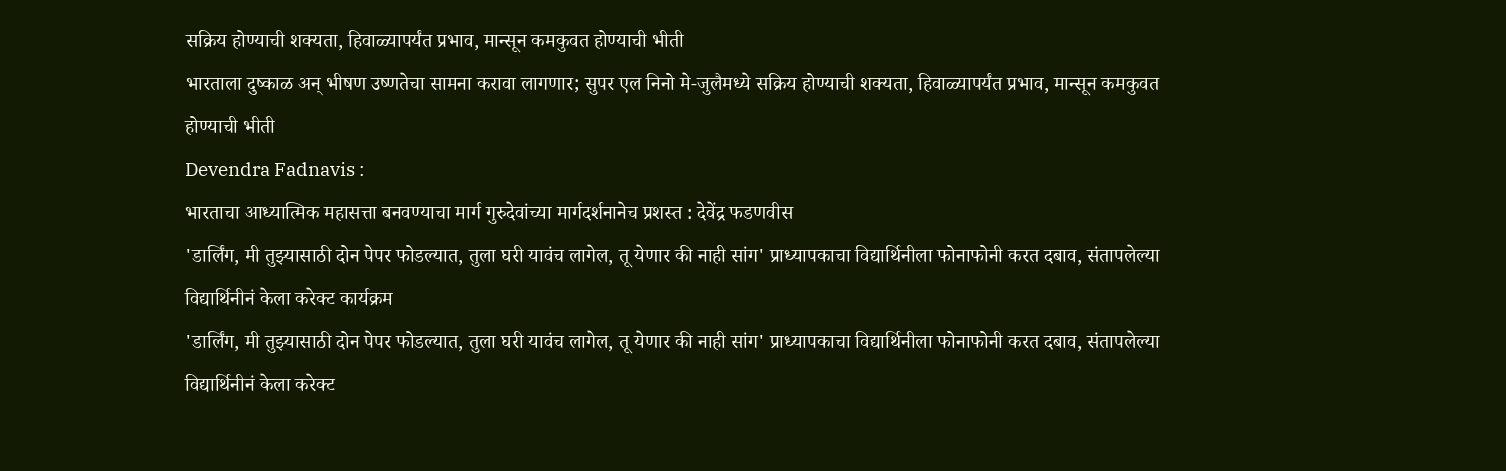सक्रिय होण्याची शक्यता, हिवाळ्यापर्यंत प्रभाव, मान्सून कमकुवत होण्याची भीती
भारताला दुष्काळ अन् भीषण उष्णतेचा सामना करावा लागणार; सुपर एल निनो मे-जुलैमध्ये सक्रिय होण्याची शक्यता, हिवाळ्यापर्यंत प्रभाव, मान्सून कमकुवत होण्याची भीती
Devendra Fadnavis :
भारताचा आध्यात्मिक महासत्ता बनवण्याचा मार्ग गुरुदेवांच्या मार्गदर्शनानेच प्रशस्त : देवेंद्र फडणवीस
'डार्लिंग, मी तुझ्यासाठी दोन पेपर फोडल्यात, तुला घरी यावंच लागेल, तू येणार की नाही सांग' प्राध्यापकाचा विद्यार्थिनीला फोनाफोनी करत दबाव, संतापलेल्या विद्यार्थिनीनं केला करेक्ट कार्यक्रम
'डार्लिंग, मी तुझ्यासाठी दोन पेपर फोडल्यात, तुला घरी यावंच लागेल, तू येणार की नाही सांग' प्राध्यापकाचा विद्यार्थिनीला फोनाफोनी करत दबाव, संतापलेल्या विद्यार्थिनीनं केला करेक्ट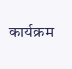कार्यक्रम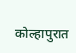कोल्हापुरात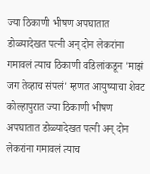ज्या ठिकाणी भीषण अपघातात डोळ्यादेखत पत्नी अन् दोन लेकरांना गमावलं त्याच ठिकाणी वडिलांकडून 'माझं जग तेव्हाच संपलं' म्हणत आयुष्याचा शेवट
कोल्हापुरात ज्या ठिकाणी भीषण अपघातात डोळ्यादेखत पत्नी अन् दोन लेकरांना गमावलं त्याच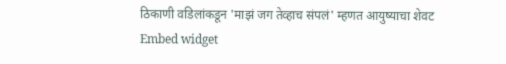ठिकाणी वडिलांकडून 'माझं जग तेव्हाच संपलं' म्हणत आयुष्याचा शेवट
Embed widget